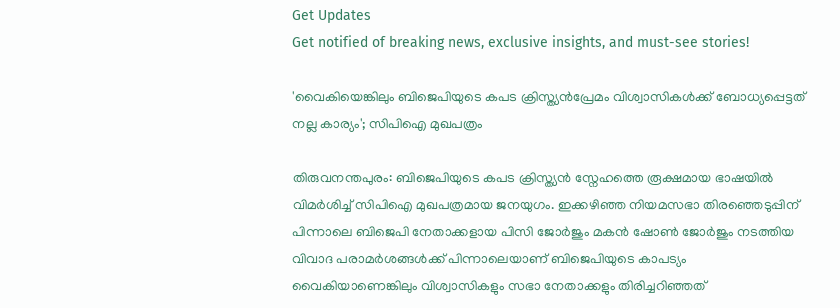Get Updates
Get notified of breaking news, exclusive insights, and must-see stories!

'വൈകിയെങ്കിലും ബിജെപിയുടെ കപട ക്രിസ്ത്യന്‍പ്രേമം വിശ്വാസികൾക്ക് ബോധ്യപ്പെട്ടത് നല്ല കാര്യം'; സിപിഐ മുഖപത്രം

തിരുവനന്തപുരം: ബിജെപിയുടെ കപട ക്രിസ്ത്യൻ സ്നേഹത്തെ രൂക്ഷമായ ഭാഷയിൽ വിമർശിച്ച് സിപിഐ മുഖപത്രമായ ജനയുഗം. ഇക്കഴിഞ്ഞ നിയമസഭാ തിരഞ്ഞെടുപ്പിന് പിന്നാലെ ബിജെപി നേതാക്കളായ പിസി ജോർജും മകൻ ഷോൺ ജോർജും നടത്തിയ വിവാദ പരാമർശങ്ങൾക്ക് പിന്നാലെയാണ് ബിജെപിയുടെ കാപട്യം വൈകിയാണെങ്കിലും വിശ്വാസികളും സഭാ നേതാക്കളും തിരിച്ചറിഞ്ഞത്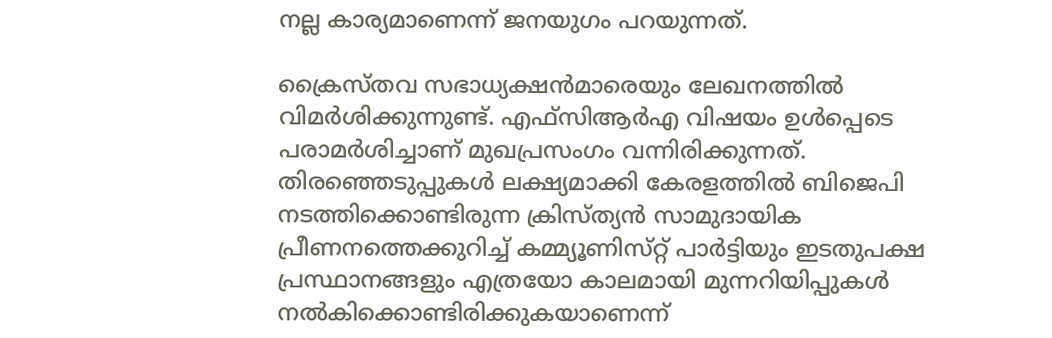നല്ല കാര്യമാണെന്ന് ജനയുഗം പറയുന്നത്.

ക്രൈസ്‌തവ സഭാധ്യക്ഷൻമാരെയും ലേഖനത്തിൽ വിമർശിക്കുന്നുണ്ട്. എഫ്‌സിആര്‍എ വിഷയം ഉള്‍പ്പെടെ പരാമര്‍ശിച്ചാണ് മുഖപ്രസംഗം വന്നിരിക്കുന്നത്. തിരഞ്ഞെടുപ്പുകള്‍ ലക്ഷ്യമാക്കി കേരളത്തില്‍ ബിജെപി നടത്തിക്കൊണ്ടിരുന്ന ക്രിസ്ത്യന്‍ സാമുദായിക പ്രീണനത്തെക്കുറിച്ച് കമ്മ്യൂണിസ്‌റ്റ് പാര്‍ട്ടിയും ഇടതുപക്ഷ പ്രസ്ഥാനങ്ങളും എത്രയോ കാലമായി മുന്നറിയിപ്പുകള്‍ നല്‍കിക്കൊണ്ടിരിക്കുകയാണെന്ന്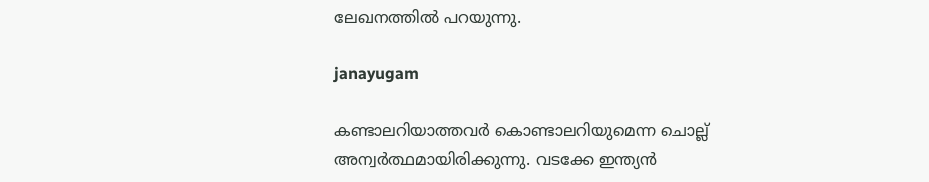ലേഖനത്തിൽ പറയുന്നു.

janayugam

കണ്ടാലറിയാത്തവര്‍ കൊണ്ടാലറിയുമെന്ന ചൊല്ല് അന്വര്‍ത്ഥമായിരിക്കുന്നു. വടക്കേ ഇന്ത്യന്‍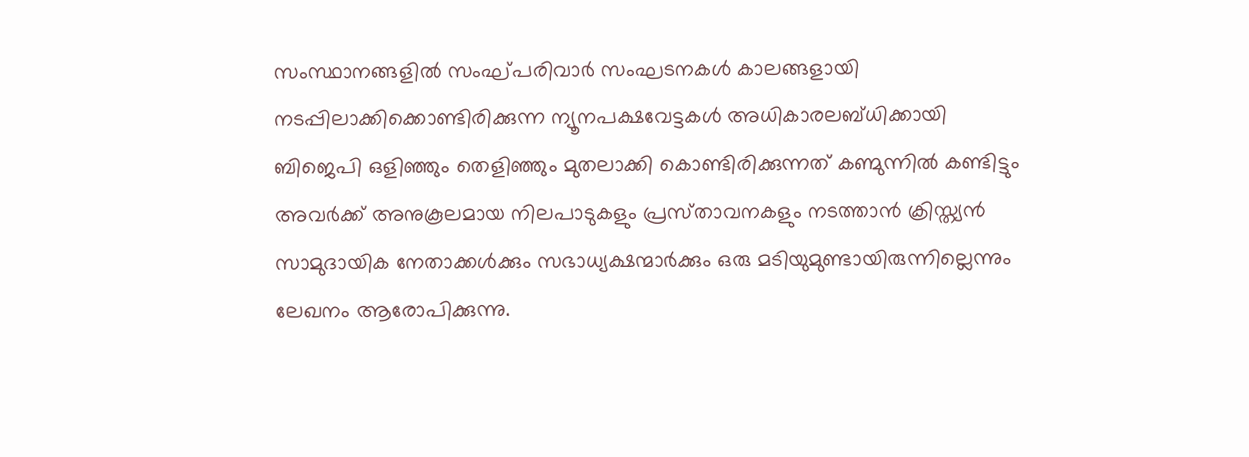സംസ്ഥാനങ്ങളില്‍ സംഘ്പരിവാര്‍ സംഘടനകള്‍ കാലങ്ങളായി നടപ്പിലാക്കിക്കൊണ്ടിരിക്കുന്ന ന്യൂനപക്ഷവേട്ടകള്‍ അധികാരലബ്‌ധിക്കായി ബിജെപി ഒളിഞ്ഞും തെളിഞ്ഞും മുതലാക്കി കൊണ്ടിരിക്കുന്നത് കണ്മുന്നിൽ കണ്ടിട്ടും അവര്‍ക്ക് അനുകൂലമായ നിലപാടുകളും പ്രസ്‌താവനകളും നടത്താന്‍ ക്രിസ്ത്യന്‍ സാമുദായിക നേതാക്കള്‍ക്കും സഭാധ്യക്ഷന്മാര്‍ക്കും ഒരു മടിയുമുണ്ടായിരുന്നില്ലെന്നും ലേഖനം ആരോപിക്കുന്നു.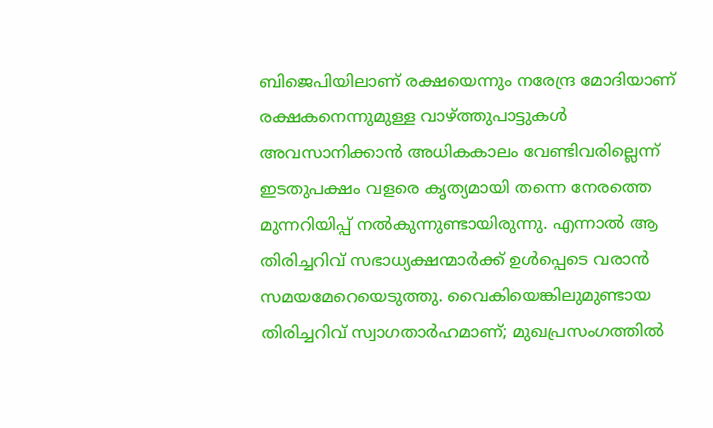ബിജെപിയിലാണ് രക്ഷയെന്നും നരേന്ദ്ര മോദിയാണ് രക്ഷകനെന്നുമുള്ള വാഴ്ത്തുപാട്ടുകള്‍ അവസാനിക്കാന്‍ അധികകാലം വേണ്ടിവരില്ലെന്ന് ഇടതുപക്ഷം വളരെ കൃത്യമായി തന്നെ നേരത്തെ മുന്നറിയിപ്പ് നല്‍കുന്നുണ്ടായിരുന്നു. എന്നാല്‍ ആ തിരിച്ചറിവ് സഭാധ്യക്ഷന്മാര്‍ക്ക് ഉൾപ്പെടെ വരാൻ സമയമേറെയെടുത്തു. വൈകിയെങ്കിലുമുണ്ടായ തിരിച്ചറിവ് സ്വാഗതാര്‍ഹമാണ്; മുഖപ്രസംഗത്തിൽ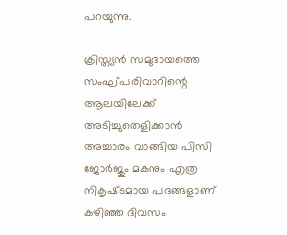പറയുന്നു.

ക്രിസ്ത്യന്‍ സമുദായത്തെ സംഘ്പരിവാറിന്റെ ആലയിലേക്ക് അടിച്ചുതെളിക്കാന്‍ അച്ചാരം വാങ്ങിയ പിസി ജോര്‍ജും മകനും എത്ര നികൃഷ്‌ടമായ പദങ്ങളാണ് കഴിഞ്ഞ ദിവസം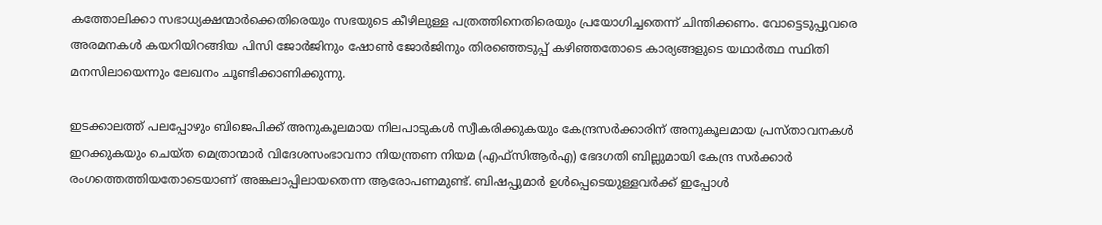കത്തോലിക്കാ സഭാധ്യക്ഷന്മാര്‍ക്കെതിരെയും സഭയുടെ കീഴിലുള്ള പത്രത്തിനെതിരെയും പ്രയോഗിച്ചതെന്ന് ചിന്തിക്കണം. വോട്ടെടുപ്പുവരെ അരമനകള്‍ കയറിയിറങ്ങിയ പിസി ജോര്‍ജിനും ഷോണ്‍ ജോര്‍ജിനും തിരഞ്ഞെടുപ്പ് കഴിഞ്ഞതോടെ കാര്യങ്ങളുടെ യഥാര്‍ത്ഥ സ്ഥിതി മനസിലായെന്നും ലേഖനം ചൂണ്ടിക്കാണിക്കുന്നു.

ഇടക്കാലത്ത് പലപ്പോഴും ബിജെപിക്ക് അനുകൂലമായ നിലപാടുകള്‍ സ്വീകരിക്കുകയും കേന്ദ്രസര്‍ക്കാരിന് അനുകൂലമായ പ്രസ്‌താവനകള്‍ ഇറക്കുകയും ചെയ്‌ത മെത്രാന്മാര്‍ വിദേശസംഭാവനാ നിയന്ത്രണ നിയമ (എഫ്‌സിആര്‍എ) ഭേദഗതി ബില്ലുമായി കേന്ദ്ര സര്‍ക്കാര്‍ രംഗത്തെത്തിയതോടെയാണ് അങ്കലാപ്പിലായതെന്ന ആരോപണമുണ്ട്. ബിഷപ്പുമാര്‍ ഉള്‍പ്പെടെയുള്ളവര്‍ക്ക് ഇപ്പോള്‍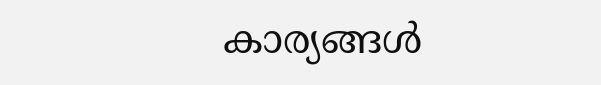കാര്യങ്ങള്‍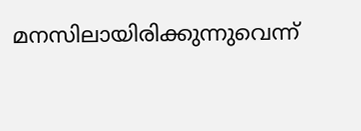മനസിലായിരിക്കുന്നുവെന്ന്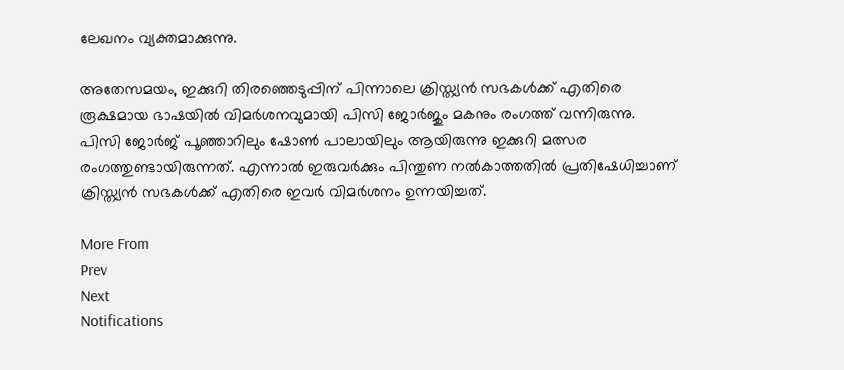ലേഖനം വ്യക്തമാക്കുന്നു.

അതേസമയം, ഇക്കുറി തിരഞ്ഞെടുപ്പിന് പിന്നാലെ ക്രിസ്ത്യൻ സഭകൾക്ക് എതിരെ രൂക്ഷമായ ഭാഷയിൽ വിമർശനവുമായി പിസി ജോർജും മകനും രംഗത്ത് വന്നിരുന്നു. പിസി ജോർജ് പൂഞ്ഞാറിലും ഷോൺ പാലായിലും ആയിരുന്നു ഇക്കുറി മത്സര രംഗത്തുണ്ടായിരുന്നത്. എന്നാൽ ഇരുവർക്കും പിന്തുണ നൽകാത്തതിൽ പ്രതിഷേധിച്ചാണ് ക്രിസ്ത്യൻ സഭകൾക്ക് എതിരെ ഇവർ വിമർശനം ഉന്നയിച്ചത്.

More From
Prev
Next
Notifications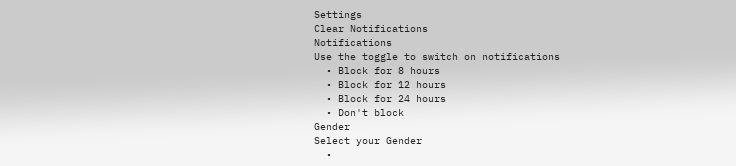Settings
Clear Notifications
Notifications
Use the toggle to switch on notifications
  • Block for 8 hours
  • Block for 12 hours
  • Block for 24 hours
  • Don't block
Gender
Select your Gender
  •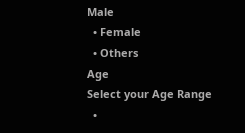Male
  • Female
  • Others
Age
Select your Age Range
  •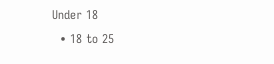Under 18
  • 18 to 25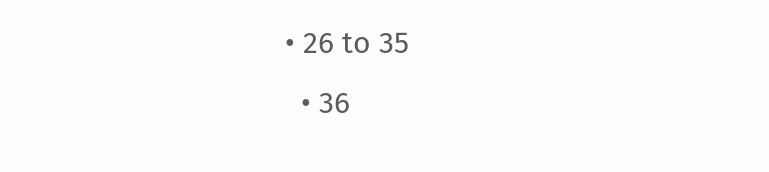• 26 to 35
  • 36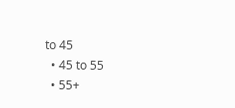to 45
  • 45 to 55
  • 55+